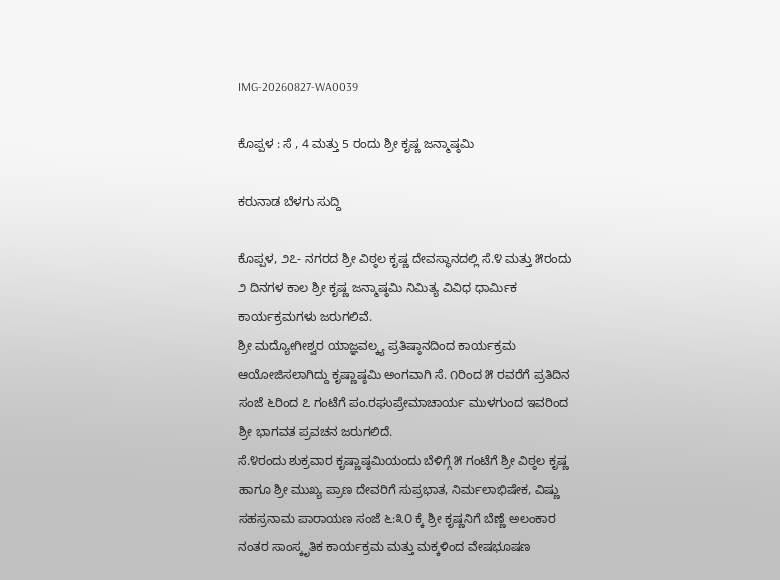IMG-20260827-WA0039

ಕೊಪ್ಪಳ : ಸೆ , 4 ಮತ್ತು 5 ರಂದು ಶ್ರೀ ಕೃಷ್ಣ ಜನ್ಮಾಷ್ಠಮಿ

ಕರುನಾಡ ಬೆಳಗು ಸುದ್ದಿ

ಕೊಪ್ಪಳ, ೨೭- ನಗರದ ಶ್ರೀ ವಿಠ್ಠಲ ಕೃಷ್ಣ ದೇವಸ್ಥಾನದಲ್ಲಿ ಸೆ.೪ ಮತ್ತು ೫ರಂದು ೨ ದಿನಗಳ ಕಾಲ ಶ್ರೀ ಕೃಷ್ಣ ಜನ್ಮಾಷ್ಠಮಿ ನಿಮಿತ್ಯ ವಿವಿಧ ಧಾರ್ಮಿಕ ಕಾರ್ಯಕ್ರಮಗಳು ಜರುಗಲಿವೆ.
ಶ್ರೀ ಮದ್ಯೋಗೀಶ್ವರ ಯಾಜ್ಞವಲ್ಕ್ಯ ಪ್ರತಿಷ್ಠಾನದಿಂದ ಕಾರ್ಯಕ್ರಮ ಆಯೋಜಿಸಲಾಗಿದ್ದು ಕೃಷ್ಣಾಷ್ಠಮಿ ಅಂಗವಾಗಿ ಸೆ. ೧ರಿಂದ ೫ ರವರೆಗೆ ಪ್ರತಿದಿನ ಸಂಜೆ ೬ರಿಂದ ೭ ಗಂಟೆಗೆ ಪಂ.ರಘುಪ್ರೇಮಾಚಾರ್ಯ ಮುಳಗುಂದ ಇವರಿಂದ ಶ್ರೀ ಭಾಗವತ ಪ್ರವಚನ ಜರುಗಲಿದೆ.
ಸೆ.೪ರಂದು ಶುಕ್ರವಾರ ಕೃಷ್ಣಾಷ್ಠಮಿಯಂದು ಬೆಳಿಗ್ಗೆ ೫ ಗಂಟೆಗೆ ಶ್ರೀ ವಿಠ್ಠಲ ಕೃಷ್ಣ ಹಾಗೂ ಶ್ರೀ ಮುಖ್ಯ ಪ್ರಾಣ ದೇವರಿಗೆ ಸುಪ್ರಭಾತ, ನಿರ್ಮಲಾಭಿಷೇಕ, ವಿಷ್ಣು ಸಹಸ್ರನಾಮ ಪಾರಾಯಣ ಸಂಜೆ ೬:೩೦ ಕ್ಕೆ ಶ್ರೀ ಕೃಷ್ಣನಿಗೆ ಬೆಣ್ಣೆ ಅಲಂಕಾರ ನಂತರ ಸಾಂಸ್ಕೃತಿಕ ಕಾರ್ಯಕ್ರಮ ಮತ್ತು ಮಕ್ಕಳಿಂದ ವೇಷಭೂಷಣ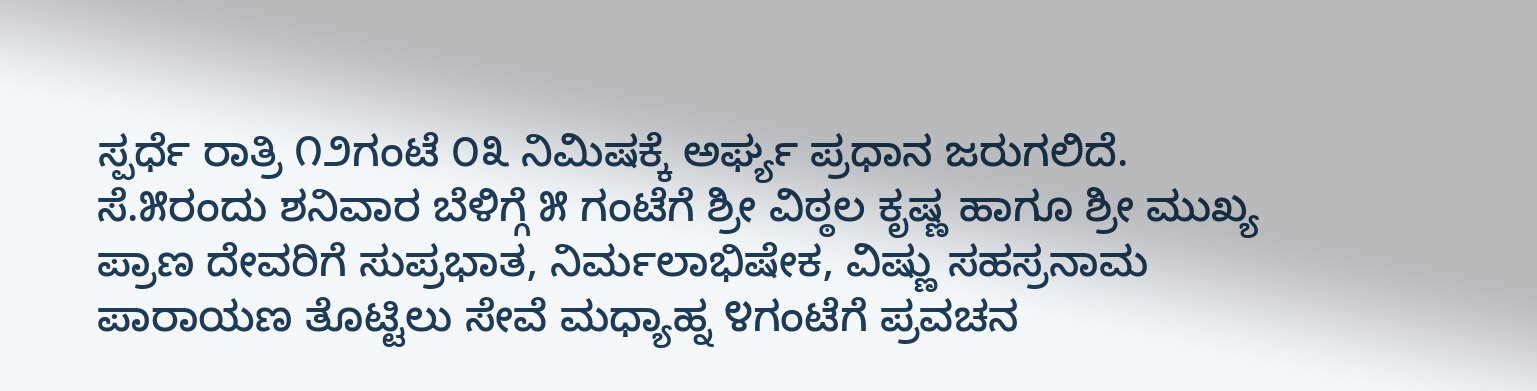ಸ್ಪರ್ಧೆ ರಾತ್ರಿ ೧೨ಗಂಟೆ ೦೩ ನಿಮಿಷಕ್ಕೆ ಅರ್ಘ್ಯ ಪ್ರಧಾನ ಜರುಗಲಿದೆ.
ಸೆ.೫ರಂದು ಶನಿವಾರ ಬೆಳಿಗ್ಗೆ ೫ ಗಂಟೆಗೆ ಶ್ರೀ ವಿಠ್ಠಲ ಕೃಷ್ಣ ಹಾಗೂ ಶ್ರೀ ಮುಖ್ಯ ಪ್ರಾಣ ದೇವರಿಗೆ ಸುಪ್ರಭಾತ, ನಿರ್ಮಲಾಭಿಷೇಕ, ವಿಷ್ಣು ಸಹಸ್ರನಾಮ ಪಾರಾಯಣ ತೊಟ್ಟಿಲು ಸೇವೆ ಮಧ್ಯಾಹ್ನ ೪ಗಂಟೆಗೆ ಪ್ರವಚನ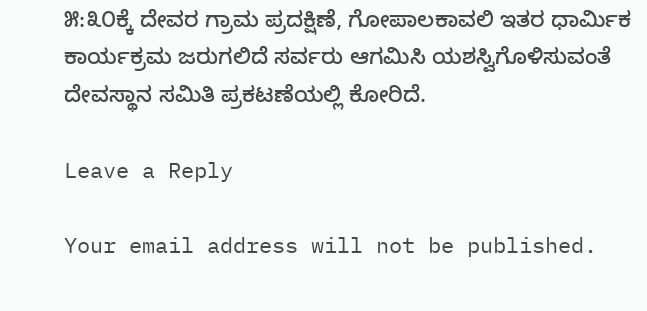೫:೩೦ಕ್ಕೆ ದೇವರ ಗ್ರಾಮ ಪ್ರದಕ್ಷಿಣೆ, ಗೋಪಾಲಕಾವಲಿ ಇತರ ಧಾರ್ಮಿಕ ಕಾರ್ಯಕ್ರಮ ಜರುಗಲಿದೆ ಸರ್ವರು ಆಗಮಿಸಿ ಯಶಸ್ವಿಗೊಳಿಸುವಂತೆ ದೇವಸ್ಥಾನ ಸಮಿತಿ ಪ್ರಕಟಣೆಯಲ್ಲಿ ಕೋರಿದೆ.

Leave a Reply

Your email address will not be published.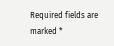Required fields are marked *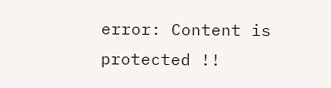error: Content is protected !!